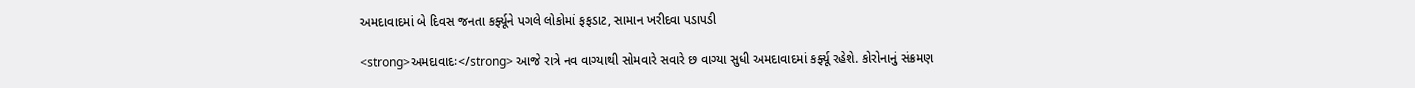અમદાવાદમાં બે દિવસ જનતા કર્ફ્યૂને પગલે લોકોમાં ફફડાટ, સામાન ખરીદવા પડાપડી

<strong>અમદાવાદઃ</strong> આજે રાત્રે નવ વાગ્યાથી સોમવારે સવારે છ વાગ્યા સુધી અમદાવાદમાં કર્ફ્યૂ રહેશે. કોરોનાનું સંક્રમણ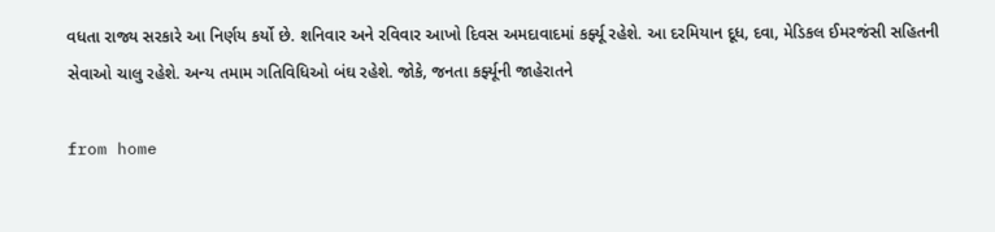વધતા રાજ્ય સરકારે આ નિર્ણય કર્યો છે. શનિવાર અને રવિવાર આખો દિવસ અમદાવાદમાં કર્ફ્યૂ રહેશે. આ દરમિયાન દૂધ, દવા, મેડિકલ ઈમરજંસી સહિતની સેવાઓ ચાલુ રહેશે. અન્ય તમામ ગતિવિધિઓ બંઘ રહેશે. જોકે, જનતા કર્ફ્યૂની જાહેરાતને

from home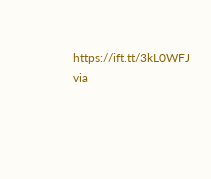https://ift.tt/3kL0WFJ
via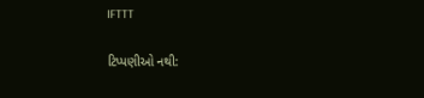IFTTT

ટિપ્પણીઓ નથી: